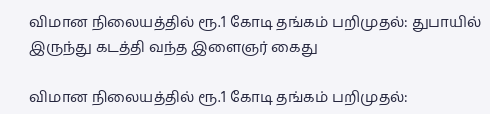விமான நிலையத்தில் ரூ.1 கோடி தங்கம் பறிமுதல்: துபாயில் இருந்து கடத்தி வந்த இளைஞர் கைது

விமான நிலையத்தில் ரூ.1 கோடி தங்கம் பறிமுதல்: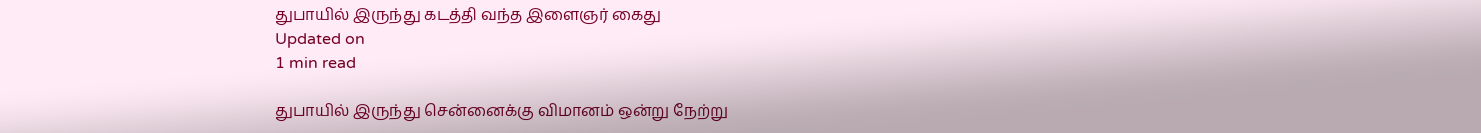துபாயில் இருந்து கடத்தி வந்த இளைஞர் கைது
Updated on
1 min read

துபாயில் இருந்து சென்னைக்கு விமானம் ஒன்று நேற்று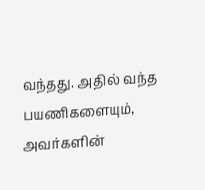வந்தது. அதில் வந்த பயணிகளையும், அவர்களின்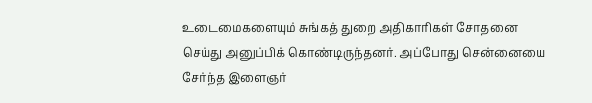உடைமைகளையும் சுங்கத் துறை அதிகாரிகள் சோதனை செய்து அனுப்பிக் கொண்டிருந்தனர். அப்போது சென்னையை சேர்ந்த இளைஞர்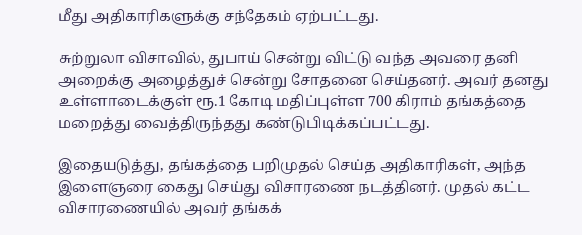மீது அதிகாரிகளுக்கு சந்தேகம் ஏற்பட்டது.

சுற்றுலா விசாவில், துபாய் சென்று விட்டு வந்த அவரை தனி அறைக்கு அழைத்துச் சென்று சோதனை செய்தனர். அவர் தனது உள்ளாடைக்குள் ரூ.1 கோடி மதிப்புள்ள 700 கிராம் தங்கத்தை மறைத்து வைத்திருந்தது கண்டுபிடிக்கப்பட்டது.

இதையடுத்து, தங்கத்தை பறிமுதல் செய்த அதிகாரிகள், அந்த இளைஞரை கைது செய்து விசாரணை நடத்தினர். முதல் கட்ட விசாரணையில் அவர் தங்கக்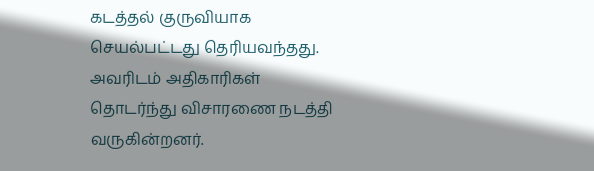கடத்தல் குருவியாக செயல்பட்டது தெரியவந்தது. அவரிடம் அதிகாரிகள் தொடர்ந்து விசாரணை நடத்தி வருகின்றனர்.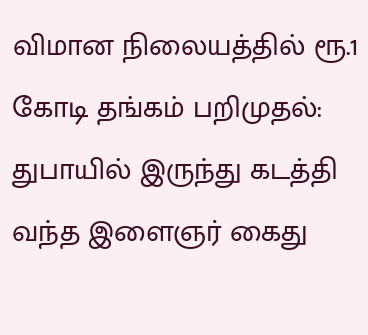விமான நிலையத்தில் ரூ.1 கோடி தங்கம் பறிமுதல்: துபாயில் இருந்து கடத்தி வந்த இளைஞர் கைது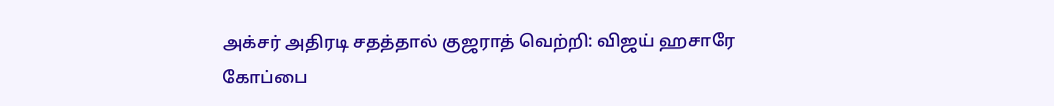அக்சர் அதிரடி சதத்தால் குஜராத் வெற்றி: விஜய் ஹசாரே கோப்பை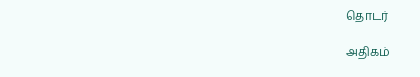தொடர்

அதிகம்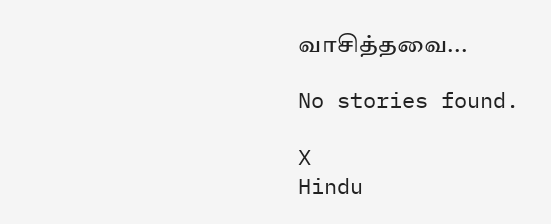வாசித்தவை...

No stories found.

X
Hindu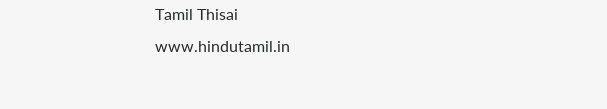Tamil Thisai
www.hindutamil.in